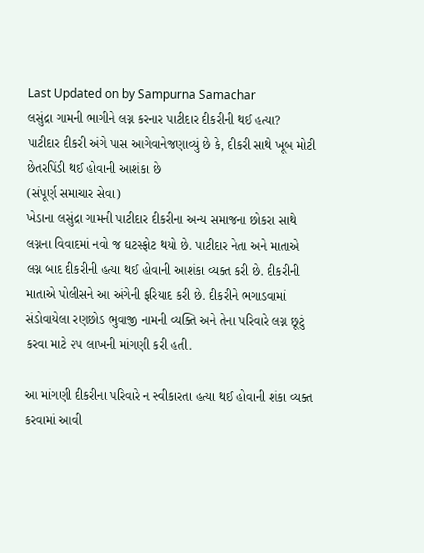Last Updated on by Sampurna Samachar
લસુંદ્રા ગામની ભાગીને લગ્ન કરનાર પાટીદાર દીકરીની થઈ હત્યા?
પાટીદાર દીકરી અંગે પાસ આગેવાનેજણાવ્યું છે કે, દીકરી સાથે ખૂબ મોટી છેતરપિંડી થઈ હોવાની આશંકા છે
(સંપૂર્ણ સમાચાર સેવા)
ખેડાના લસુંદ્રા ગામની પાટીદાર દીકરીના અન્ય સમાજના છોકરા સાથે લગ્નના વિવાદમાં નવો જ ઘટસ્ફોટ થયો છે. પાટીદાર નેતા અને માતાએ લગ્ન બાદ દીકરીની હત્યા થઈ હોવાની આશંકા વ્યક્ત કરી છે. દીકરીની માતાએ પોલીસને આ અંગેની ફરિયાદ કરી છે. દીકરીને ભગાડવામાં સંડોવાયેલા રણછોડ ભુવાજી નામની વ્યક્તિ અને તેના પરિવારે લગ્ન છૂટું કરવા માટે ૨૫ લાખની માંગણી કરી હતી.

આ માંગણી દીકરીના પરિવારે ન સ્વીકારતા હત્યા થઈ હોવાની શંકા વ્યક્ત કરવામાં આવી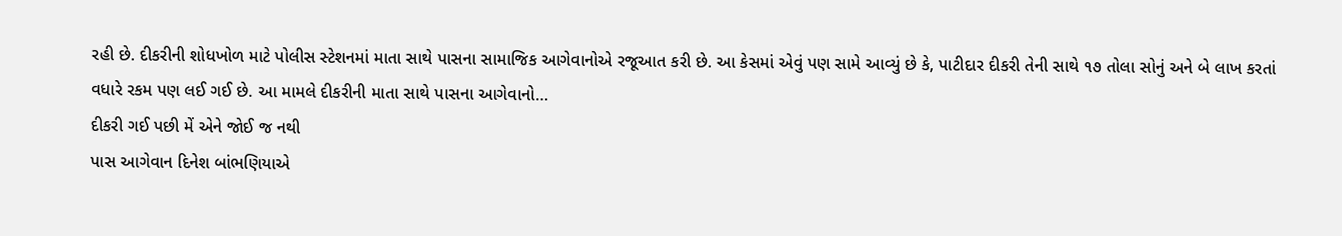રહી છે. દીકરીની શોધખોળ માટે પોલીસ સ્ટેશનમાં માતા સાથે પાસના સામાજિક આગેવાનોએ રજૂઆત કરી છે. આ કેસમાં એવું પણ સામે આવ્યું છે કે, પાટીદાર દીકરી તેની સાથે ૧૭ તોલા સોનું અને બે લાખ કરતાં વધારે રકમ પણ લઈ ગઈ છે. આ મામલે દીકરીની માતા સાથે પાસના આગેવાનો…
દીકરી ગઈ પછી મેં એને જોઈ જ નથી
પાસ આગેવાન દિનેશ બાંભણિયાએ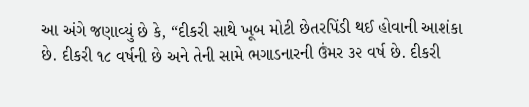આ અંગે જણાવ્યું છે કે, “દીકરી સાથે ખૂબ મોટી છેતરપિંડી થઈ હોવાની આશંકા છે. દીકરી ૧૮ વર્ષની છે અને તેની સામે ભગાડનારની ઉંમર ૩૨ વર્ષ છે. દીકરી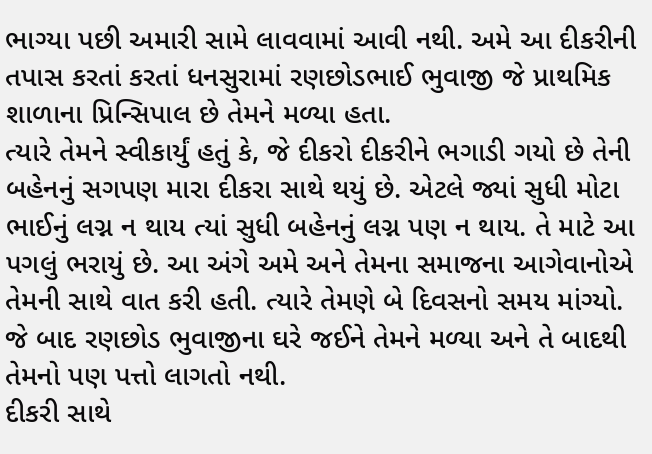ભાગ્યા પછી અમારી સામે લાવવામાં આવી નથી. અમે આ દીકરીની તપાસ કરતાં કરતાં ધનસુરામાં રણછોડભાઈ ભુવાજી જે પ્રાથમિક શાળાના પ્રિન્સિપાલ છે તેમને મળ્યા હતા.
ત્યારે તેમને સ્વીકાર્યું હતું કે, જે દીકરો દીકરીને ભગાડી ગયો છે તેની બહેનનું સગપણ મારા દીકરા સાથે થયું છે. એટલે જ્યાં સુધી મોટા ભાઈનું લગ્ન ન થાય ત્યાં સુધી બહેનનું લગ્ન પણ ન થાય. તે માટે આ પગલું ભરાયું છે. આ અંગે અમે અને તેમના સમાજના આગેવાનોએ તેમની સાથે વાત કરી હતી. ત્યારે તેમણે બે દિવસનો સમય માંગ્યો. જે બાદ રણછોડ ભુવાજીના ઘરે જઈને તેમને મળ્યા અને તે બાદથી તેમનો પણ પત્તો લાગતો નથી.
દીકરી સાથે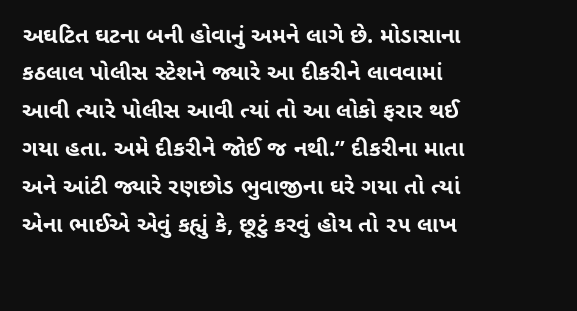અઘટિત ઘટના બની હોવાનું અમને લાગે છે. મોડાસાના કઠલાલ પોલીસ સ્ટેશને જ્યારે આ દીકરીને લાવવામાં આવી ત્યારે પોલીસ આવી ત્યાં તો આ લોકો ફરાર થઈ ગયા હતા. અમે દીકરીને જોઈ જ નથી.” દીકરીના માતા અને આંટી જ્યારે રણછોડ ભુવાજીના ઘરે ગયા તો ત્યાં એના ભાઈએ એવું કહ્યું કે, છૂટું કરવું હોય તો ૨૫ લાખ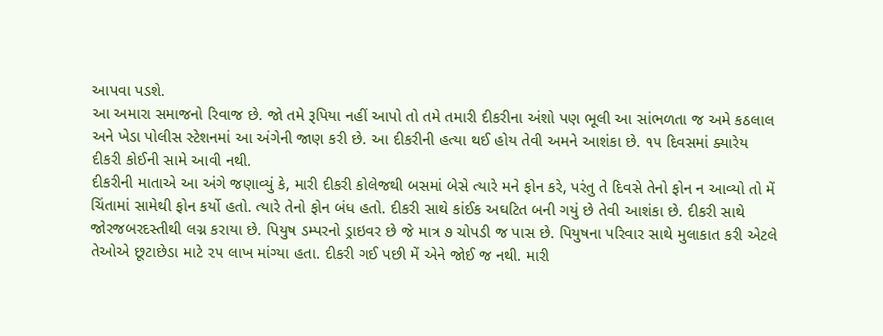આપવા પડશે.
આ અમારા સમાજનો રિવાજ છે. જો તમે રૂપિયા નહીં આપો તો તમે તમારી દીકરીના અંશો પણ ભૂલી આ સાંભળતા જ અમે કઠલાલ અને ખેડા પોલીસ સ્ટેશનમાં આ અંગેની જાણ કરી છે. આ દીકરીની હત્યા થઈ હોય તેવી અમને આશંકા છે. ૧૫ દિવસમાં ક્યારેય દીકરી કોઈની સામે આવી નથી.
દીકરીની માતાએ આ અંગે જણાવ્યું કે, મારી દીકરી કોલેજથી બસમાં બેસે ત્યારે મને ફોન કરે, પરંતુ તે દિવસે તેનો ફોન ન આવ્યો તો મેં ચિંતામાં સામેથી ફોન કર્યો હતો. ત્યારે તેનો ફોન બંધ હતો. દીકરી સાથે કાંઈક અઘટિત બની ગયું છે તેવી આશંકા છે. દીકરી સાથે જોરજબરદસ્તીથી લગ્ન કરાયા છે. પિયુષ ડમ્પરનો ડ્રાઇવર છે જે માત્ર ૭ ચોપડી જ પાસ છે. પિયુષના પરિવાર સાથે મુલાકાત કરી એટલે તેઓએ છૂટાછેડા માટે ૨૫ લાખ માંગ્યા હતા. દીકરી ગઈ પછી મેં એને જોઈ જ નથી. મારી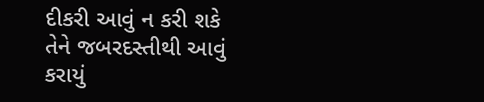દીકરી આવું ન કરી શકે તેને જબરદસ્તીથી આવું કરાયું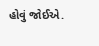હોવું જોઈએ.